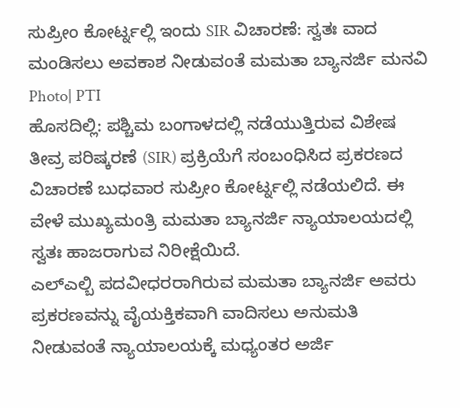ಸುಪ್ರೀಂ ಕೋರ್ಟ್ನಲ್ಲಿ ಇಂದು SIR ವಿಚಾರಣೆ: ಸ್ವತಃ ವಾದ ಮಂಡಿಸಲು ಅವಕಾಶ ನೀಡುವಂತೆ ಮಮತಾ ಬ್ಯಾನರ್ಜಿ ಮನವಿ
Photo| PTI
ಹೊಸದಿಲ್ಲಿ: ಪಶ್ಚಿಮ ಬಂಗಾಳದಲ್ಲಿ ನಡೆಯುತ್ತಿರುವ ವಿಶೇಷ ತೀವ್ರ ಪರಿಷ್ಕರಣೆ (SIR) ಪ್ರಕ್ರಿಯೆಗೆ ಸಂಬಂಧಿಸಿದ ಪ್ರಕರಣದ ವಿಚಾರಣೆ ಬುಧವಾರ ಸುಪ್ರೀಂ ಕೋರ್ಟ್ನಲ್ಲಿ ನಡೆಯಲಿದೆ. ಈ ವೇಳೆ ಮುಖ್ಯಮಂತ್ರಿ ಮಮತಾ ಬ್ಯಾನರ್ಜಿ ನ್ಯಾಯಾಲಯದಲ್ಲಿ ಸ್ವತಃ ಹಾಜರಾಗುವ ನಿರೀಕ್ಷೆಯಿದೆ.
ಎಲ್ಎಲ್ಬಿ ಪದವೀಧರರಾಗಿರುವ ಮಮತಾ ಬ್ಯಾನರ್ಜಿ ಅವರು ಪ್ರಕರಣವನ್ನು ವೈಯಕ್ತಿಕವಾಗಿ ವಾದಿಸಲು ಅನುಮತಿ ನೀಡುವಂತೆ ನ್ಯಾಯಾಲಯಕ್ಕೆ ಮಧ್ಯಂತರ ಅರ್ಜಿ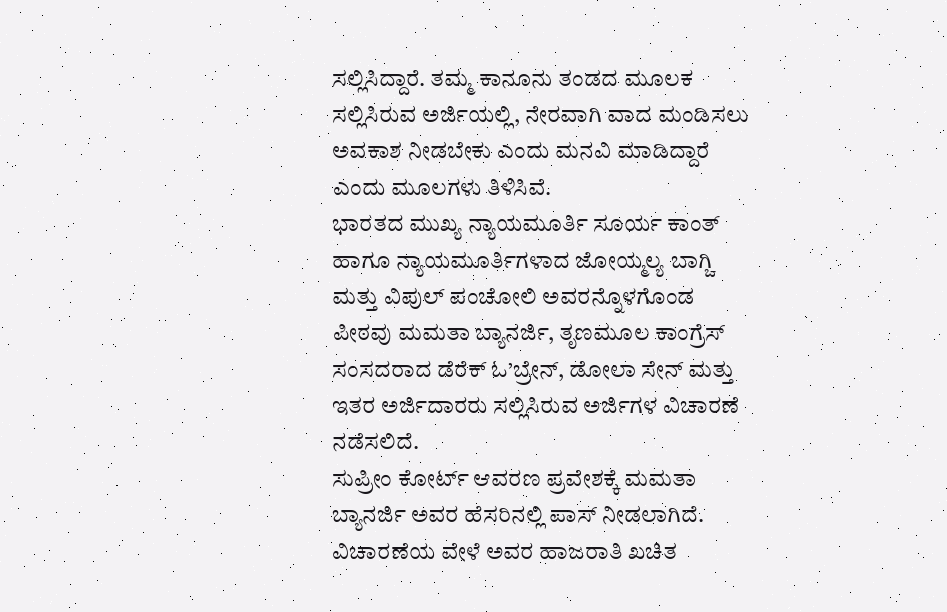ಸಲ್ಲಿಸಿದ್ದಾರೆ. ತಮ್ಮ ಕಾನೂನು ತಂಡದ ಮೂಲಕ ಸಲ್ಲಿಸಿರುವ ಅರ್ಜಿಯಲ್ಲಿ, ನೇರವಾಗಿ ವಾದ ಮಂಡಿಸಲು ಅವಕಾಶ ನೀಡಬೇಕು ಎಂದು ಮನವಿ ಮಾಡಿದ್ದಾರೆ ಎಂದು ಮೂಲಗಳು ತಿಳಿಸಿವೆ.
ಭಾರತದ ಮುಖ್ಯ ನ್ಯಾಯಮೂರ್ತಿ ಸೂರ್ಯ ಕಾಂತ್ ಹಾಗೂ ನ್ಯಾಯಮೂರ್ತಿಗಳಾದ ಜೋಯ್ಮಲ್ಯ ಬಾಗ್ಚಿ ಮತ್ತು ವಿಪುಲ್ ಪಂಚೋಲಿ ಅವರನ್ನೊಳಗೊಂಡ ಪೀಠವು ಮಮತಾ ಬ್ಯಾನರ್ಜಿ, ತೃಣಮೂಲ ಕಾಂಗ್ರೆಸ್ ಸಂಸದರಾದ ಡೆರೆಕ್ ಓ’ಬ್ರೇನ್, ಡೋಲಾ ಸೇನ್ ಮತ್ತು ಇತರ ಅರ್ಜಿದಾರರು ಸಲ್ಲಿಸಿರುವ ಅರ್ಜಿಗಳ ವಿಚಾರಣೆ ನಡೆಸಲಿದೆ.
ಸುಪ್ರೀಂ ಕೋರ್ಟ್ ಆವರಣ ಪ್ರವೇಶಕ್ಕೆ ಮಮತಾ ಬ್ಯಾನರ್ಜಿ ಅವರ ಹೆಸರಿನಲ್ಲಿ ಪಾಸ್ ನೀಡಲಾಗಿದೆ. ವಿಚಾರಣೆಯ ವೇಳೆ ಅವರ ಹಾಜರಾತಿ ಖಚಿತ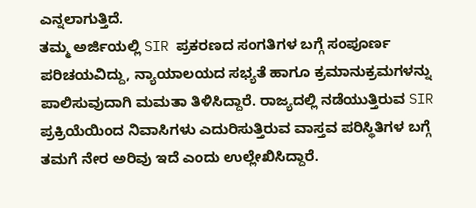ಎನ್ನಲಾಗುತ್ತಿದೆ.
ತಮ್ಮ ಅರ್ಜಿಯಲ್ಲಿ SIR ಪ್ರಕರಣದ ಸಂಗತಿಗಳ ಬಗ್ಗೆ ಸಂಪೂರ್ಣ ಪರಿಚಯವಿದ್ದು, ನ್ಯಾಯಾಲಯದ ಸಭ್ಯತೆ ಹಾಗೂ ಕ್ರಮಾನುಕ್ರಮಗಳನ್ನು ಪಾಲಿಸುವುದಾಗಿ ಮಮತಾ ತಿಳಿಸಿದ್ದಾರೆ. ರಾಜ್ಯದಲ್ಲಿ ನಡೆಯುತ್ತಿರುವ SIR ಪ್ರಕ್ರಿಯೆಯಿಂದ ನಿವಾಸಿಗಳು ಎದುರಿಸುತ್ತಿರುವ ವಾಸ್ತವ ಪರಿಸ್ಥಿತಿಗಳ ಬಗ್ಗೆ ತಮಗೆ ನೇರ ಅರಿವು ಇದೆ ಎಂದು ಉಲ್ಲೇಖಿಸಿದ್ದಾರೆ.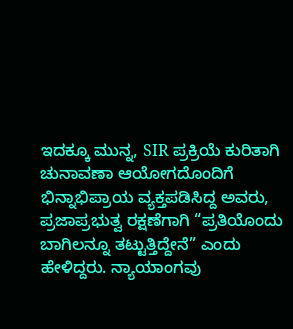ಇದಕ್ಕೂ ಮುನ್ನ, SIR ಪ್ರಕ್ರಿಯೆ ಕುರಿತಾಗಿ ಚುನಾವಣಾ ಆಯೋಗದೊಂದಿಗೆ ಭಿನ್ನಾಭಿಪ್ರಾಯ ವ್ಯಕ್ತಪಡಿಸಿದ್ದ ಅವರು, ಪ್ರಜಾಪ್ರಭುತ್ವ ರಕ್ಷಣೆಗಾಗಿ “ಪ್ರತಿಯೊಂದು ಬಾಗಿಲನ್ನೂ ತಟ್ಟುತ್ತಿದ್ದೇನೆ” ಎಂದು ಹೇಳಿದ್ದರು. ನ್ಯಾಯಾಂಗವು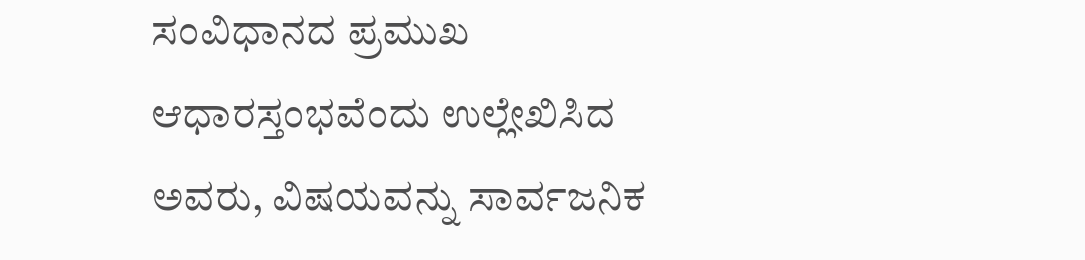ಸಂವಿಧಾನದ ಪ್ರಮುಖ ಆಧಾರಸ್ತಂಭವೆಂದು ಉಲ್ಲೇಖಿಸಿದ ಅವರು, ವಿಷಯವನ್ನು ಸಾರ್ವಜನಿಕ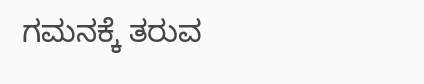ಗಮನಕ್ಕೆ ತರುವ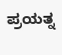ಪ್ರಯತ್ನ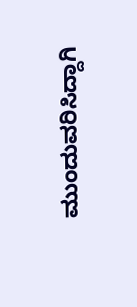ಮುಂದುವರಿಸಿದ್ದಾಗಿ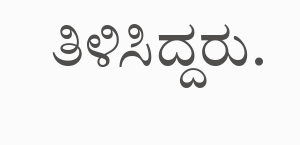ತಿಳಿಸಿದ್ದರು.